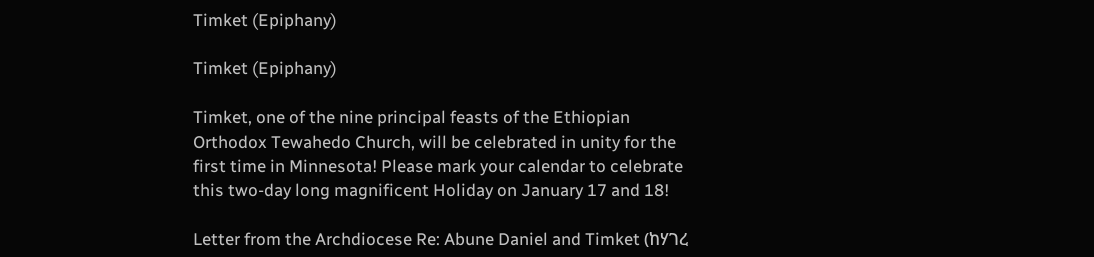Timket (Epiphany)

Timket (Epiphany)

Timket, one of the nine principal feasts of the Ethiopian Orthodox Tewahedo Church, will be celebrated in unity for the first time in Minnesota! Please mark your calendar to celebrate this two-day long magnificent Holiday on January 17 and 18!

Letter from the Archdiocese Re: Abune Daniel and Timket (ከሃገረ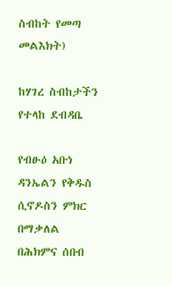ስብከት የመጣ መልእክት)

ከሃገረ ስብከታችን የተላከ ደብዳቤ

የብፁዕ አቡነ ዳንኤልን የቅዱስ ሲኖዶስን ምክር በማቃለል በሕክምና ሰበብ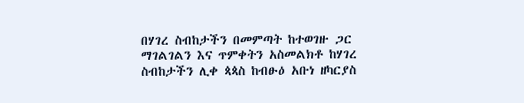በሃገረ ስብከታችን በመምጣት ከተወገዙ ጋር ማገልገልን እና ጥምቀትን አስመልክቶ ከሃገረ ስብከታችን ሊቀ ጳጳስ ከብፁዕ አቡነ ዘካርያስ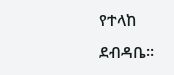የተላከ ደብዳቤ።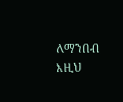ለማንበብ እዚህ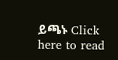ይጫኑ Click here to read